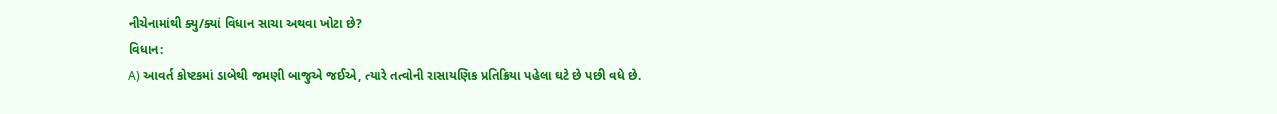નીચેનામાંથી ક્યુ/ક્યાં વિધાન સાચા અથવા ખોટા છે?
વિધાન:
A) આવર્ત કોષ્ટકમાં ડાબેથી જમણી બાજુએ જઈએ, ત્યારે તત્વોની રાસાયણિક પ્રતિક્રિયા પહેલા ઘટે છે પછી વધે છે.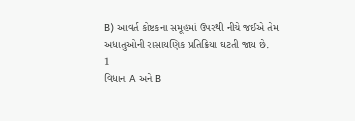B) આવર્ત કોષ્ટકના સમૂહમાં ઉપરથી નીચે જઈએ તેમ અધાતુઓની રાસાયણિક પ્રતિક્રિયા ઘટતી જાય છે.
1
વિધાન A અને B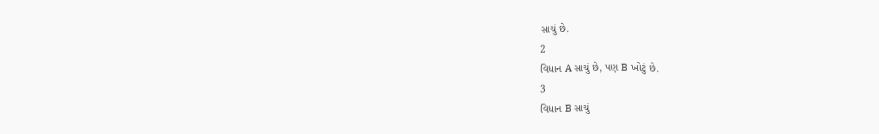સાચું છે.
2
વિધાન A સાચું છે, પણ B ખોટું છે.
3
વિધાન B સાચું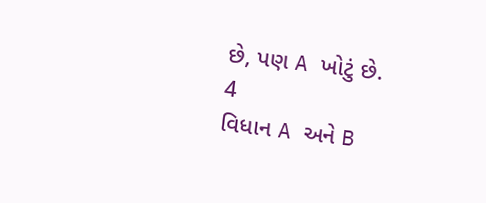છે, પણ A ખોટું છે.
4
વિધાન A અને B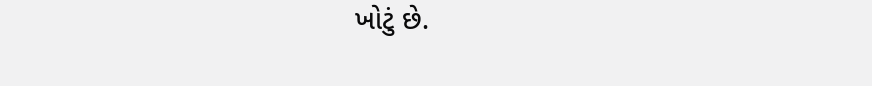ખોટું છે.